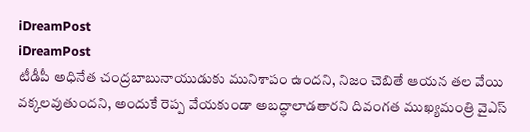iDreamPost
iDreamPost
టీడీపీ అధినేత చంద్రబాబునాయుడుకు మునిశాపం ఉందని, నిజం చెబితే ఆయన తల వేయి వక్కలవుతుందని, అందుకే రెప్ప వేయకుండా అబద్ధాలాడతారని దివంగత ముఖ్యమంత్రి వైఎస్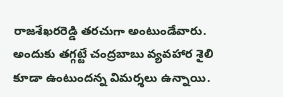రాజశేఖరరెడ్డి తరచుగా అంటుండేవారు. అందుకు తగ్గట్టే చంద్రబాబు వ్యవహార శైలి కూడా ఉంటుందన్న విమర్శలు ఉన్నాయి.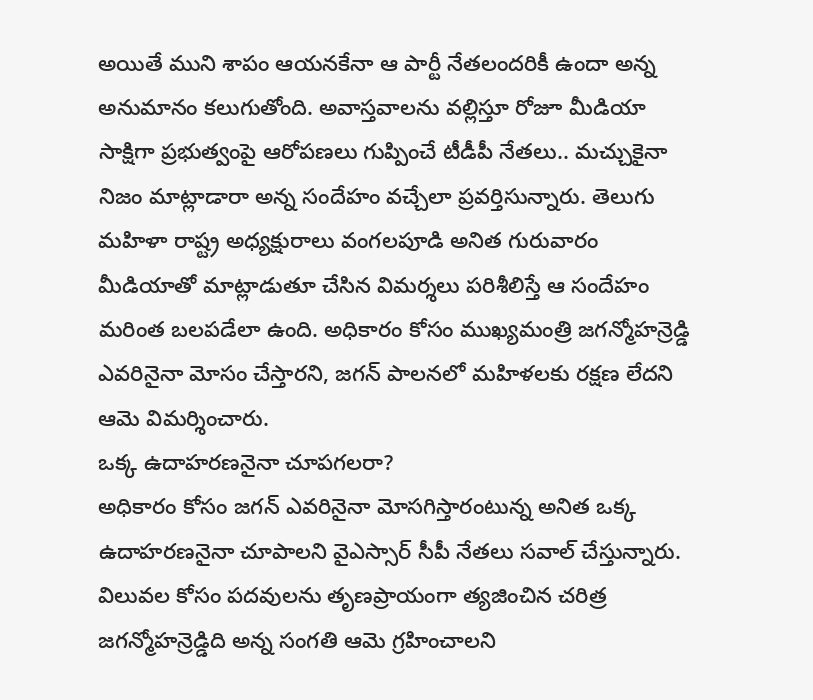అయితే ముని శాపం ఆయనకేనా ఆ పార్టీ నేతలందరికీ ఉందా అన్న అనుమానం కలుగుతోంది. అవాస్తవాలను వల్లిస్తూ రోజూ మీడియా సాక్షిగా ప్రభుత్వంపై ఆరోపణలు గుప్పించే టీడీపీ నేతలు.. మచ్చుకైనా నిజం మాట్లాడారా అన్న సందేహం వచ్చేలా ప్రవర్తిసున్నారు. తెలుగు మహిళా రాష్ట్ర అధ్యక్షురాలు వంగలపూడి అనిత గురువారం మీడియాతో మాట్లాడుతూ చేసిన విమర్శలు పరిశీలిస్తే ఆ సందేహం మరింత బలపడేలా ఉంది. అధికారం కోసం ముఖ్యమంత్రి జగన్మోహన్రెడ్డి ఎవరినైనా మోసం చేస్తారని, జగన్ పాలనలో మహిళలకు రక్షణ లేదని ఆమె విమర్శించారు.
ఒక్క ఉదాహరణనైనా చూపగలరా?
అధికారం కోసం జగన్ ఎవరినైనా మోసగిస్తారంటున్న అనిత ఒక్క ఉదాహరణనైనా చూపాలని వైఎస్సార్ సీపీ నేతలు సవాల్ చేస్తున్నారు. విలువల కోసం పదవులను తృణప్రాయంగా త్యజించిన చరిత్ర జగన్మోహన్రెడ్డిది అన్న సంగతి ఆమె గ్రహించాలని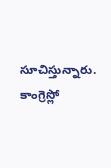సూచిస్తున్నారు. కాంగ్రెస్లో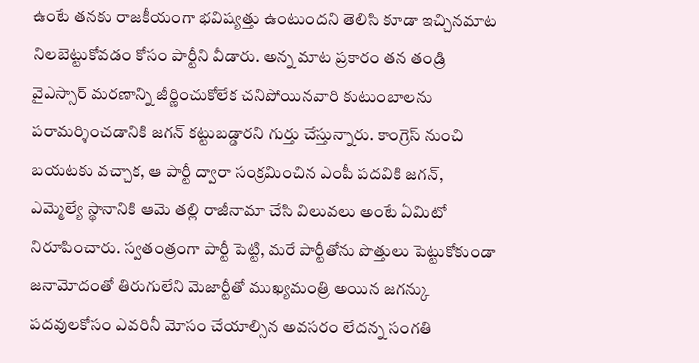ఉంటే తనకు రాజకీయంగా భవిష్యత్తు ఉంటుందని తెలిసి కూడా ఇచ్చినమాట నిలబెట్టుకోవడం కోసం పార్టీని వీడారు. అన్న మాట ప్రకారం తన తండ్రి వైఎస్సార్ మరణాన్ని జీర్ణించుకోలేక చనిపోయినవారి కుటుంబాలను పరామర్శించడానికి జగన్ కట్టుబడ్డారని గుర్తు చేస్తున్నారు. కాంగ్రెస్ నుంచి బయటకు వచ్చాక, ఆ పార్టీ ద్వారా సంక్రమించిన ఎంపీ పదవికి జగన్, ఎమ్మెల్యే స్థానానికి ఆమె తల్లి రాజీనామా చేసి విలువలు అంటే ఏమిటో నిరూపించారు. స్వతంత్రంగా పార్టీ పెట్టి, మరే పార్టీతోను పొత్తులు పెట్టుకోకుండా జనామోదంతో తిరుగులేని మెజార్టీతో ముఖ్యమంత్రి అయిన జగన్కు పదవులకోసం ఎవరినీ మోసం చేయాల్సిన అవసరం లేదన్న సంగతి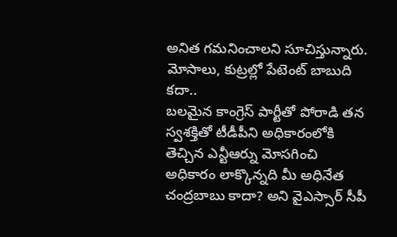అనిత గమనించాలని సూచిస్తున్నారు.
మోసాలు, కుట్రల్లో పేటెంట్ బాబుది కదా..
బలమైన కాంగ్రెస్ పార్టీతో పోరాడి తన స్వశక్తితో టీడీపీని అధికారంలోకి తెచ్చిన ఎన్టీఆర్ను మోసగించి అధికారం లాక్కొన్నది మీ అధినేత చంద్రబాబు కాదా? అని వైఎస్సార్ సీపీ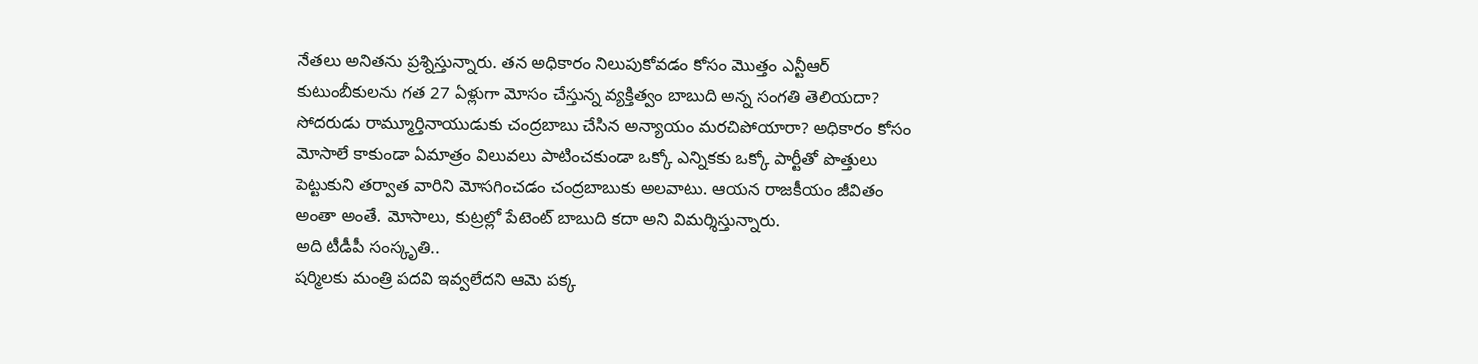నేతలు అనితను ప్రశ్నిస్తున్నారు. తన అధికారం నిలుపుకోవడం కోసం మొత్తం ఎన్టీఆర్ కుటుంబీకులను గత 27 ఏళ్లుగా మోసం చేస్తున్న వ్యక్తిత్వం బాబుది అన్న సంగతి తెలియదా? సోదరుడు రామ్మూర్తినాయుడుకు చంద్రబాబు చేసిన అన్యాయం మరచిపోయారా? అధికారం కోసం మోసాలే కాకుండా ఏమాత్రం విలువలు పాటించకుండా ఒక్కో ఎన్నికకు ఒక్కో పార్టీతో పొత్తులు పెట్టుకుని తర్వాత వారిని మోసగించడం చంద్రబాబుకు అలవాటు. ఆయన రాజకీయం జీవితం అంతా అంతే. మోసాలు, కుట్రల్లో పేటెంట్ బాబుది కదా అని విమర్శిస్తున్నారు.
అది టీడీపీ సంస్కృతి..
షర్మిలకు మంత్రి పదవి ఇవ్వలేదని ఆమె పక్క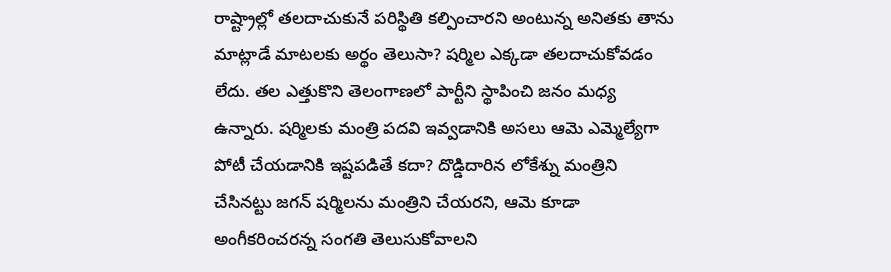రాష్ట్రాల్లో తలదాచుకునే పరిస్థితి కల్పించారని అంటున్న అనితకు తాను మాట్లాడే మాటలకు అర్థం తెలుసా? షర్మిల ఎక్కడా తలదాచుకోవడం లేదు. తల ఎత్తుకొని తెలంగాణలో పార్టీని స్థాపించి జనం మధ్య ఉన్నారు. షర్మిలకు మంత్రి పదవి ఇవ్వడానికి అసలు ఆమె ఎమ్మెల్యేగా పోటీ చేయడానికి ఇష్టపడితే కదా? దొడ్డిదారిన లోకేశ్ను మంత్రిని చేసినట్టు జగన్ షర్మిలను మంత్రిని చేయరని, ఆమె కూడా అంగీకరించరన్న సంగతి తెలుసుకోవాలని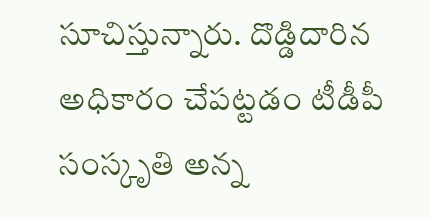సూచిస్తున్నారు. దొడ్డిదారిన అధికారం చేపట్టడం టీడీపీ సంస్కృతి అన్న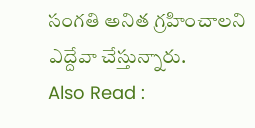సంగతి అనిత గ్రహించాలని ఎద్దేవా చేస్తున్నారు.
Also Read :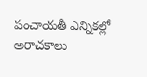పంచాయతీ ఎన్నికల్లో అరాచకాలు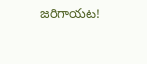జరిగాయట!